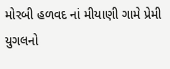મોરબી હળવદ નાં મીયાણી ગામે પ્રેમી યુગલનો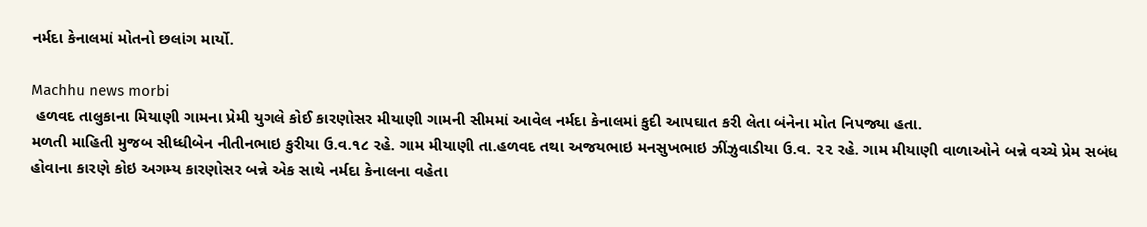નર્મદા કેનાલમાં મોતનો છલાંગ માર્યો.

Machhu news morbi
 હળવદ તાલુકાના મિયાણી ગામના પ્રેમી યુગલે કોઈ કારણોસર મીયાણી ગામની સીમમાં આવેલ નર્મદા કેનાલમાં કુદી આપઘાત કરી લેતા બંનેના મોત નિપજ્યા હતા.
મળતી માહિતી મુજબ સીધ્ધીબેન નીતીનભાઇ કુરીયા ઉ.વ.૧૮ રહે. ગામ મીયાણી તા.હળવદ તથા અજયભાઇ મનસુખભાઇ ઝીંઝુવાડીયા ઉ.વ. ૨૨ રહે. ગામ મીયાણી વાળાઓને બન્ને વચ્ચે પ્રેમ સબંધ હોવાના કારણે કોઇ અગમ્ય કારણોસર બન્ને એક સાથે નર્મદા કેનાલના વહેતા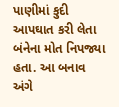પાણીમાં કુદી આપઘાત કરી લેતા બંનેના મોત નિપજ્યા હતા. આ બનાવ અંગે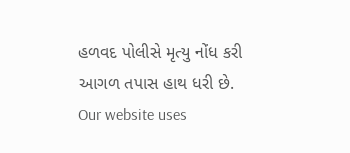હળવદ પોલીસે મૃત્યુ નોંધ કરી આગળ તપાસ હાથ ધરી છે.
Our website uses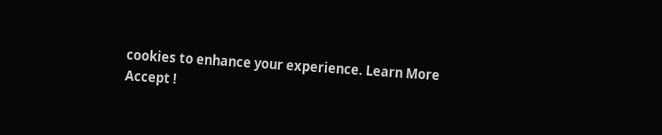cookies to enhance your experience. Learn More
Accept !